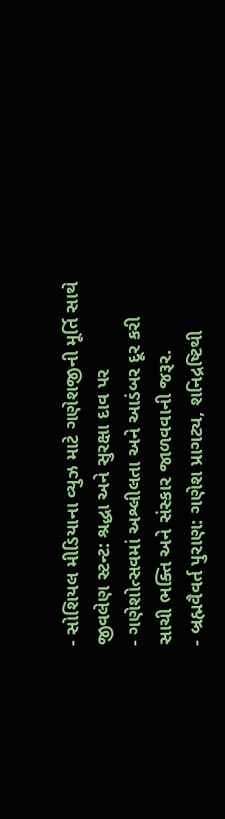- સોશિયલ મીડિયાના વ્યુઝ માટે ગણેશજીની મૂર્તિ સાથે જીવલેણ સ્ટન્ટ: શ્રદ્ધા અને સુરક્ષા દાવ પર
- ગણેશોત્સવમાં અશ્લીલતા અને આડંબર દૂર કરી સાચી ભક્તિ અને સંસ્કાર જાળવવાની જરૂર.
- બ્રહ્મવૈવર્ત પુરાણ: ગણેશ પ્રાગટ્ય, શનિદ્રષ્ટિથી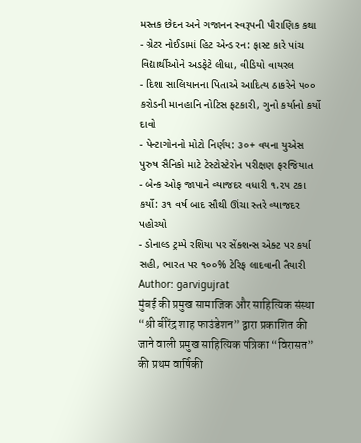મસ્તક છેદન અને ગજાનન સ્વરૂપની પૌરાણિક કથા
- ગ્રેટર નોઈડામાં હિટ એન્ડ રન: ફાસ્ટ કારે પાંચ વિદ્યાર્થીઓને અડફેટે લીધા, વીડિયો વાયરલ
- દિશા સાલિયાનના પિતાએ આદિત્ય ઠાકરેને ૫૦૦ કરોડની માનહાનિ નોટિસ ફટકારી, ગુનો કર્યાનો કર્યો દાવો
- પેન્ટાગોનનો મોટો નિર્ણય: ૩૦+ વયના યુએસ પુરુષ સૈનિકો માટે ટેસ્ટોસ્ટેરોન પરીક્ષણ ફરજિયાત
- બેન્ક ઓફ જાપાને વ્યાજદર વધારી ૧.૨૫ ટકા કર્યો: ૩૧ વર્ષ બાદ સૌથી ઊંચા સ્તરે વ્યાજદર પહોચ્યો
- ડોનાલ્ડ ટ્રમ્પે રશિયા પર સેંક્શન્સ એક્ટ પર કર્યા સહી, ભારત પર ૧૦૦% ટેરિફ લાદવાની તૈયારી
Author: garvigujrat
मुंबई की प्रमुख सामाजिक और साहित्यिक संस्था “श्री बीरेंद्र शाह फाउंडेशन” द्वारा प्रकाशित की जाने वाली प्रमुख साहित्यिक पत्रिका “विरासत” की प्रथम वार्षिकी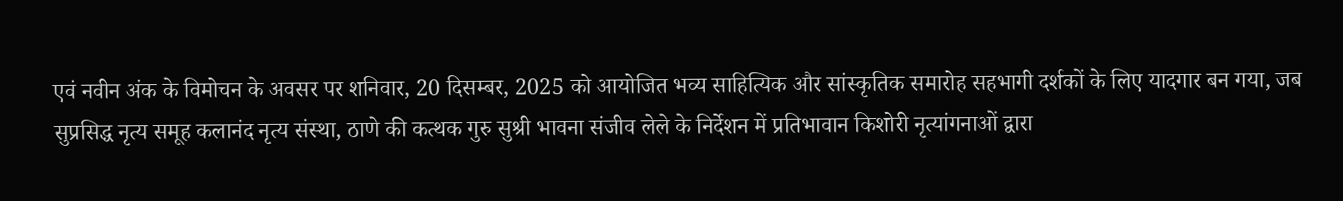एवं नवीन अंक के विमोचन के अवसर पर शनिवार, 20 दिसम्बर, 2025 को आयोजित भव्य साहित्यिक और सांस्कृतिक समारोह सहभागी दर्शकों के लिए यादगार बन गया, जब सुप्रसिद्ध नृत्य समूह कलानंद नृत्य संस्था, ठाणे की कत्थक गुरु सुश्री भावना संजीव लेले के निर्देशन में प्रतिभावान किशोरी नृत्यांगनाओं द्वारा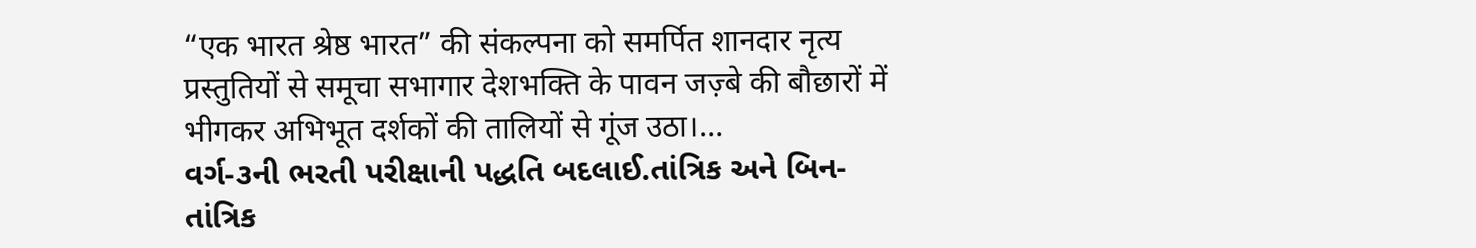“एक भारत श्रेष्ठ भारत” की संकल्पना को समर्पित शानदार नृत्य प्रस्तुतियों से समूचा सभागार देशभक्ति के पावन जज़्बे की बौछारों में भीगकर अभिभूत दर्शकों की तालियों से गूंज उठा।…
વર્ગ-૩ની ભરતી પરીક્ષાની પદ્ધતિ બદલાઈ.તાંત્રિક અને બિન-તાંત્રિક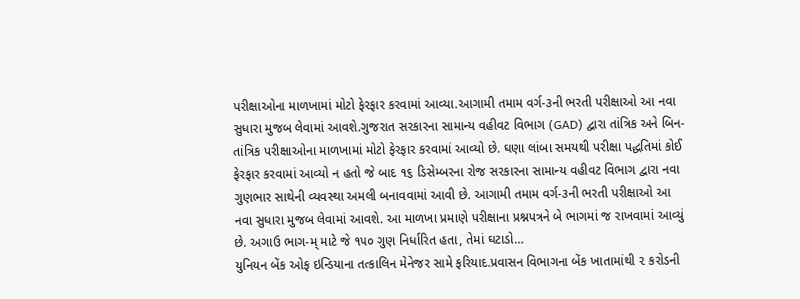પરીક્ષાઓના માળખામાં મોટો ફેરફાર કરવામાં આવ્યા.આગામી તમામ વર્ગ-૩ની ભરતી પરીક્ષાઓ આ નવા સુધારા મુજબ લેવામાં આવશે.ગુજરાત સરકારના સામાન્ય વહીવટ વિભાગ (GAD) દ્વારા તાંત્રિક અને બિન-તાંત્રિક પરીક્ષાઓના માળખામાં મોટો ફેરફાર કરવામાં આવ્યો છે. ઘણા લાંબા સમયથી પરીક્ષા પદ્ધતિમાં કોઈ ફેરફાર કરવામાં આવ્યો ન હતો જે બાદ ૧૬ ડિસેમ્બરના રોજ સરકારના સામાન્ય વહીવટ વિભાગ દ્વારા નવા ગુણભાર સાથેની વ્યવસ્થા અમલી બનાવવામાં આવી છે. આગામી તમામ વર્ગ-૩ની ભરતી પરીક્ષાઓ આ નવા સુધારા મુજબ લેવામાં આવશે. આ માળખા પ્રમાણે પરીક્ષાના પ્રશ્નપત્રને બે ભાગમાં જ રાખવામાં આવ્યું છે. અગાઉ ભાગ-મ્ માટે જે ૧૫૦ ગુણ નિર્ધારિત હતા, તેમાં ઘટાડો…
યુનિયન બેંક ઓફ ઇન્ડિયાના તત્કાલિન મેનેજર સામે ફરિયાદ.પ્રવાસન વિભાગના બેંક ખાતામાંથી ૨ કરોડની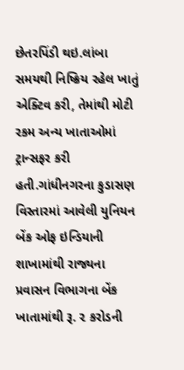છેતરપિંડી થઇ.લાંબા સમયથી નિષ્ક્રિય રહેલ ખાતું એક્ટિવ કરી, તેમાંથી મોટી રકમ અન્ય ખાતાઓમાં ટ્રાન્સફર કરી હતી.ગાંધીનગરના કુડાસણ વિસ્તારમાં આવેલી યુનિયન બેંક ઓફ ઇન્ડિયાની શાખામાંથી રાજ્યના પ્રવાસન વિભાગના બેંક ખાતામાંથી રૂ. ૨ કરોડની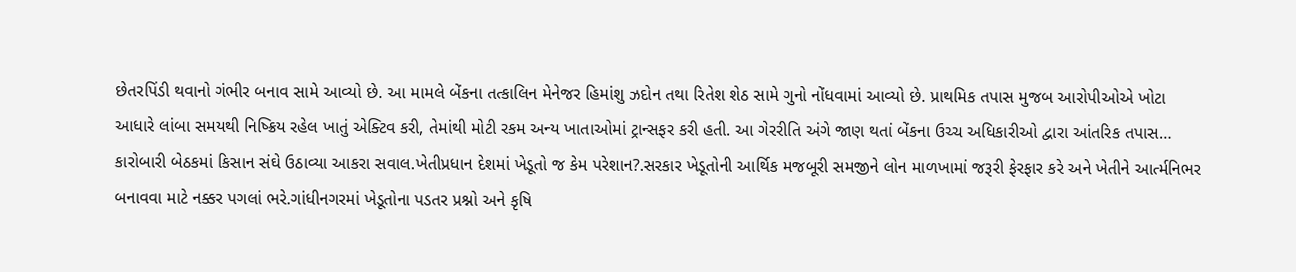છેતરપિંડી થવાનો ગંભીર બનાવ સામે આવ્યો છે. આ મામલે બેંકના તત્કાલિન મેનેજર હિમાંશુ ઝદોન તથા રિતેશ શેઠ સામે ગુનો નોંધવામાં આવ્યો છે. પ્રાથમિક તપાસ મુજબ આરોપીઓએ ખોટા આધારે લાંબા સમયથી નિષ્ક્રિય રહેલ ખાતું એક્ટિવ કરી, તેમાંથી મોટી રકમ અન્ય ખાતાઓમાં ટ્રાન્સફર કરી હતી. આ ગેરરીતિ અંગે જાણ થતાં બેંકના ઉચ્ચ અધિકારીઓ દ્વારા આંતરિક તપાસ…
કારોબારી બેઠકમાં કિસાન સંઘે ઉઠાવ્યા આકરા સવાલ.ખેતીપ્રધાન દેશમાં ખેડૂતો જ કેમ પરેશાન?.સરકાર ખેડૂતોની આર્થિક મજબૂરી સમજીને લોન માળખામાં જરૂરી ફેરફાર કરે અને ખેતીને આર્ત્મનિભર બનાવવા માટે નક્કર પગલાં ભરે.ગાંધીનગરમાં ખેડૂતોના પડતર પ્રશ્નો અને કૃષિ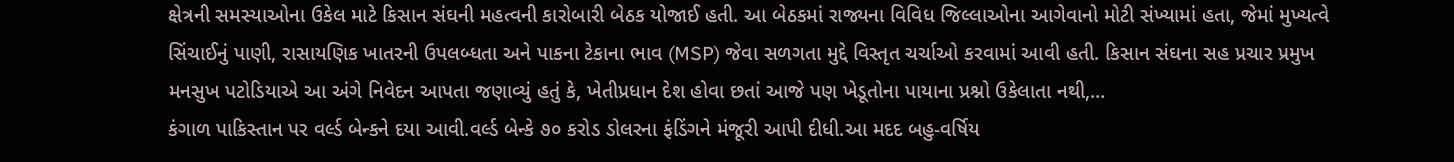ક્ષેત્રની સમસ્યાઓના ઉકેલ માટે કિસાન સંઘની મહત્વની કારોબારી બેઠક યોજાઈ હતી. આ બેઠકમાં રાજ્યના વિવિધ જિલ્લાઓના આગેવાનો મોટી સંખ્યામાં હતા, જેમાં મુખ્યત્વે સિંચાઈનું પાણી, રાસાયણિક ખાતરની ઉપલબ્ધતા અને પાકના ટેકાના ભાવ (MSP) જેવા સળગતા મુદ્દે વિસ્તૃત ચર્ચાઓ કરવામાં આવી હતી. કિસાન સંઘના સહ પ્રચાર પ્રમુખ મનસુખ પટોડિયાએ આ અંગે નિવેદન આપતા જણાવ્યું હતું કે, ખેતીપ્રધાન દેશ હોવા છતાં આજે પણ ખેડૂતોના પાયાના પ્રશ્નો ઉકેલાતા નથી,…
કંગાળ પાકિસ્તાન પર વર્લ્ડ બેન્કને દયા આવી.વર્લ્ડ બેન્કે ૭૦ કરોડ ડોલરના ફંડિંગને મંજૂરી આપી દીધી.આ મદદ બહુ-વર્ષિય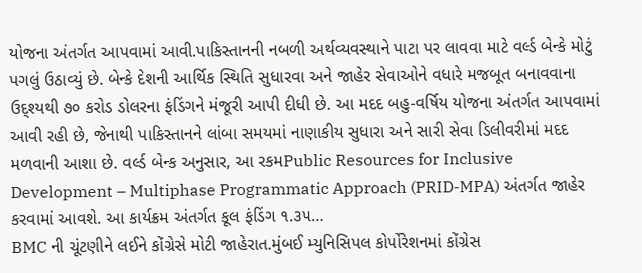યોજના અંતર્ગત આપવામાં આવી.પાકિસ્તાનની નબળી અર્થવ્યવસ્થાને પાટા પર લાવવા માટે વર્લ્ડ બેન્કે મોટું પગલું ઉઠાવ્યું છે. બેન્કે દેશની આર્થિક સ્થિતિ સુધારવા અને જાહેર સેવાઓને વધારે મજબૂત બનાવવાના ઉદ્શ્યથી ૭૦ કરોડ ડોલરના ફંડિંગને મંજૂરી આપી દીધી છે. આ મદદ બહુ-વર્ષિય યોજના અંતર્ગત આપવામાં આવી રહી છે, જેનાથી પાકિસ્તાનને લાંબા સમયમાં નાણાકીય સુધારા અને સારી સેવા ડિલીવરીમાં મદદ મળવાની આશા છે. વર્લ્ડ બેન્ક અનુસાર, આ રકમPublic Resources for Inclusive Development – Multiphase Programmatic Approach (PRID-MPA) અંતર્ગત જાહેર કરવામાં આવશે. આ કાર્યક્રમ અંતર્ગત કૂલ ફંડિંગ ૧.૩૫…
BMC ની ચૂંટણીને લઈને કોંગ્રેસે મોટી જાહેરાત.મુંબઈ મ્યુનિસિપલ કોર્પોરેશનમાં કોંગ્રેસ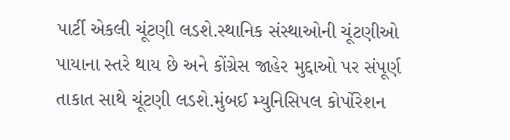પાર્ટી એકલી ચૂંટણી લડશે.સ્થાનિક સંસ્થાઓની ચૂંટણીઓ પાયાના સ્તરે થાય છે અને કોંગ્રેસ જાહેર મુદ્દાઓ પર સંપૂર્ણ તાકાત સાથે ચૂંટણી લડશે.મુંબઈ મ્યુનિસિપલ કોર્પોરેશન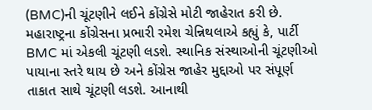(BMC)ની ચૂંટણીને લઈને કોંગ્રેસે મોટી જાહેરાત કરી છે. મહારાષ્ટ્રના કોંગ્રેસના પ્રભારી રમેશ ચેન્નિથલાએ કહ્યું કે, પાર્ટી BMC માં એકલી ચૂંટણી લડશે. સ્થાનિક સંસ્થાઓની ચૂંટણીઓ પાયાના સ્તરે થાય છે અને કોંગ્રેસ જાહેર મુદ્દાઓ પર સંપૂર્ણ તાકાત સાથે ચૂંટણી લડશે. આનાથી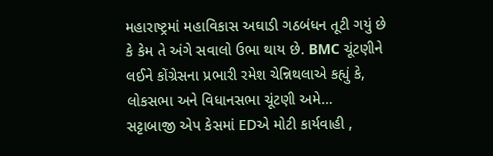મહારાષ્ટ્રમાં મહાવિકાસ અઘાડી ગઠબંધન તૂટી ગયું છે કે કેમ તે અંગે સવાલો ઉભા થાય છે. BMC ચૂંટણીને લઈને કોંગ્રેસના પ્રભારી રમેશ ચેન્નિથલાએ કહ્યું કે, લોકસભા અને વિધાનસભા ચૂંટણી અમે…
સટ્ટાબાજી એપ કેસમાં EDએ મોટી કાર્યવાહી ,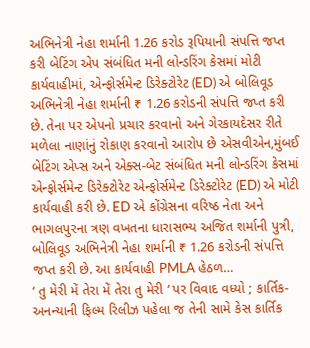અભિનેત્રી નેહા શર્માની 1.26 કરોડ રૂપિયાની સંપત્તિ જપ્ત કરી બેટિંગ એપ સંબંધિત મની લોન્ડરિંગ કેસમાં મોટી કાર્યવાહીમાં, એન્ફોર્સમેન્ટ ડિરેક્ટોરેટ (ED) એ બોલિવૂડ અભિનેત્રી નેહા શર્માની ₹ 1.26 કરોડની સંપત્તિ જપ્ત કરી છે. તેના પર એપનો પ્રચાર કરવાનો અને ગેરકાયદેસર રીતે મળેલા નાણાંનું રોકાણ કરવાનો આરોપ છે એસવીએન,મુંબઈ બેટિંગ એપ્સ અને એક્સ-બેટ સંબંધિત મની લોન્ડરિંગ કેસમાં એન્ફોર્સમેન્ટ ડિરેક્ટોરેટ એન્ફોર્સમેન્ટ ડિરેક્ટોરેટ (ED) એ મોટી કાર્યવાહી કરી છે. ED એ કોંગ્રેસના વરિષ્ઠ નેતા અને ભાગલપુરના ત્રણ વખતના ધારાસભ્ય અજિત શર્માની પુત્રી, બોલિવૂડ અભિનેત્રી નેહા શર્માની ₹ 1.26 કરોડની સંપત્તિ જપ્ત કરી છે. આ કાર્યવાહી PMLA હેઠળ…
‘ તુ મેરી મેં તેરા મેં તેરા તુ મેરી ‘ પર વિવાદ વધ્યો ; કાર્તિક-અનન્યાની ફિલ્મ રિલીઝ પહેલા જ તેની સામે કેસ કાર્તિક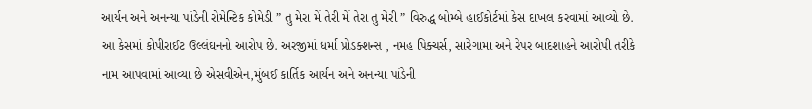આર્યન અને અનન્યા પાંડેની રોમેન્ટિક કોમેડી ” તુ મેરા મેં તેરી મેં તેરા તુ મેરી ” વિરુદ્ધ બોમ્બે હાઈકોર્ટમાં કેસ દાખલ કરવામાં આવ્યો છે. આ કેસમાં કોપીરાઈટ ઉલ્લંઘનનો આરોપ છે. અરજીમાં ધર્મા પ્રોડક્શન્સ , નમહ પિક્ચર્સ, સારેગામા અને રેપર બાદશાહને આરોપી તરીકે નામ આપવામાં આવ્યા છે એસવીએન,મુંબઈ કાર્તિક આર્યન અને અનન્યા પાંડેની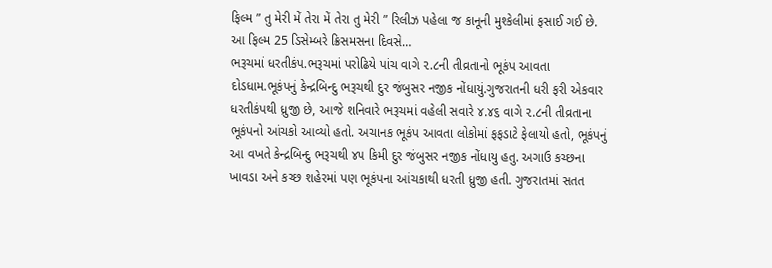ફિલ્મ ” તુ મેરી મેં તેરા મેં તેરા તુ મેરી ” રિલીઝ પહેલા જ કાનૂની મુશ્કેલીમાં ફસાઈ ગઈ છે. આ ફિલ્મ 25 ડિસેમ્બરે ક્રિસમસના દિવસે…
ભરૂચમાં ધરતીકંપ.ભરૂચમાં પરોઢિયે પાંચ વાગે ૨.૮ની તીવ્રતાનો ભૂકંપ આવતા દોડધામ.ભૂકંપનું કેન્દ્રબિન્દુ ભરૂચથી દુર જંબુસર નજીક નોંધાયું.ગુજરાતની ધરી ફરી એકવાર ધરતીકંપથી ધ્રુજી છે, આજે શનિવારે ભરૂચમાં વહેલી સવારે ૪.૪૬ વાગે ૨.૮ની તીવ્રતાના ભૂકંપનો આંચકો આવ્યો હતો. અચાનક ભૂકંપ આવતા લોકોમાં ફફડાટે ફેલાયો હતો, ભૂકંપનું આ વખતે કેન્દ્રબિન્દુ ભરૂચથી ૪૫ કિમી દુર જંબુસર નજીક નોંધાયુ હતુ. અગાઉ કચ્છના ખાવડા અને કચ્છ શહેરમાં પણ ભૂકંપના આંચકાથી ધરતી ધ્રુજી હતી. ગુજરાતમાં સતત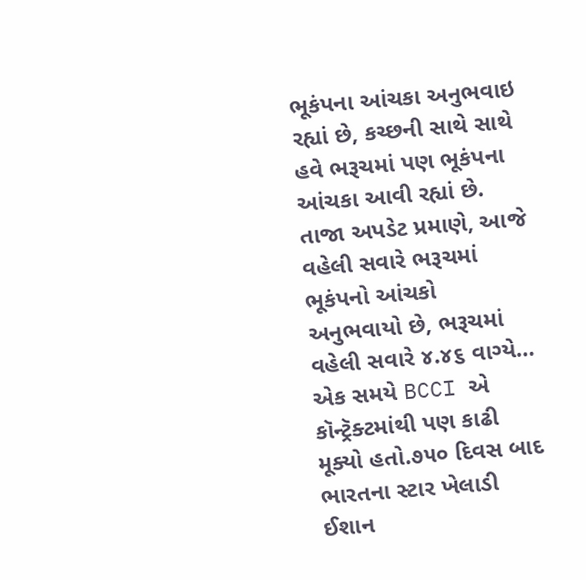ભૂકંપના આંચકા અનુભવાઇ રહ્યાં છે, કચ્છની સાથે સાથે હવે ભરૂચમાં પણ ભૂકંપના આંચકા આવી રહ્યાં છે. તાજા અપડેટ પ્રમાણે, આજે વહેલી સવારે ભરૂચમાં ભૂકંપનો આંચકો અનુભવાયો છે, ભરૂચમાં વહેલી સવારે ૪.૪૬ વાગ્યે…
એક સમયે BCCI એ કૉન્ટ્રૅક્ટમાંથી પણ કાઢી મૂક્યો હતો.૭૫૦ દિવસ બાદ ભારતના સ્ટાર ખેલાડી ઈશાન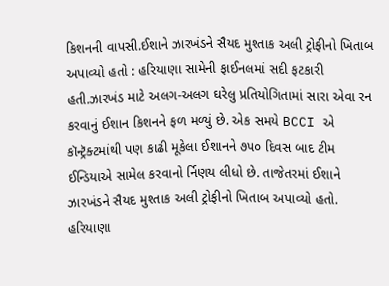કિશનની વાપસી.ઈશાને ઝારખંડને સૈયદ મુશ્તાક અલી ટ્રોફીનો ખિતાબ અપાવ્યો હતો : હરિયાણા સામેની ફાઈનલમાં સદી ફટકારી હતી.ઝારખંડ માટે અલગ-અલગ ઘરેલુ પ્રતિયોગિતામાં સારા એવા રન કરવાનું ઈશાન કિશનને ફળ મળ્યું છે. એક સમયે BCCI એ કૉન્ટ્રૅક્ટમાંથી પણ કાઢી મૂકેલા ઈશાનને ૭૫૦ દિવસ બાદ ટીમ ઈન્ડિયાએ સામેલ કરવાનો ર્નિણય લીધો છે. તાજેતરમાં ઈશાને ઝારખંડને સૈયદ મુશ્તાક અલી ટ્રોફીનો ખિતાબ અપાવ્યો હતો. હરિયાણા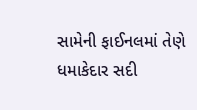સામેની ફાઈનલમાં તેણે ધમાકેદાર સદી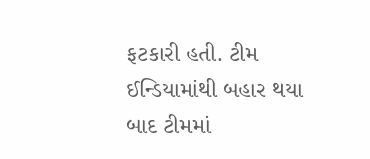ફટકારી હતી. ટીમ ઈન્ડિયામાંથી બહાર થયા બાદ ટીમમાં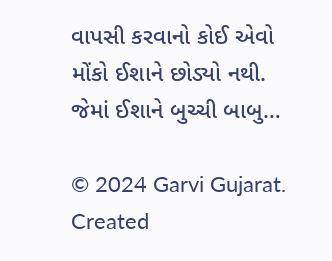વાપસી કરવાનો કોઈ એવો મોંકો ઈશાને છોડ્યો નથી. જેમાં ઈશાને બુચ્ચી બાબુ…

© 2024 Garvi Gujarat. Created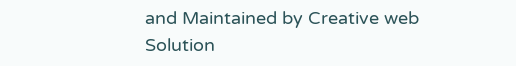and Maintained by Creative web Solution